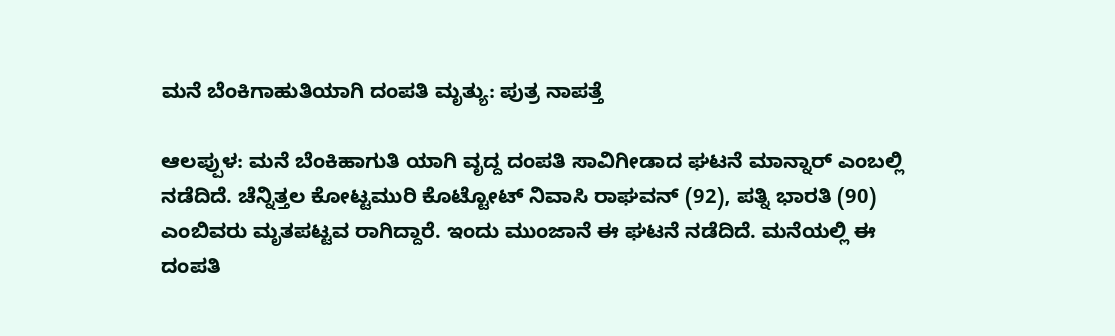ಮನೆ ಬೆಂಕಿಗಾಹುತಿಯಾಗಿ ದಂಪತಿ ಮೃತ್ಯು: ಪುತ್ರ ನಾಪತ್ತೆ

ಆಲಪ್ಪುಳ: ಮನೆ ಬೆಂಕಿಹಾಗುತಿ ಯಾಗಿ ವೃದ್ದ ದಂಪತಿ ಸಾವಿಗೀಡಾದ ಘಟನೆ ಮಾನ್ನಾರ್ ಎಂಬಲ್ಲಿ ನಡೆದಿದೆ. ಚೆನ್ನಿತ್ತಲ ಕೋಟ್ಟಮುರಿ ಕೊಟ್ಟೋಟ್ ನಿವಾಸಿ ರಾಘವನ್ (92), ಪತ್ನಿ ಭಾರತಿ (90) ಎಂಬಿವರು ಮೃತಪಟ್ಟವ ರಾಗಿದ್ದಾರೆ. ಇಂದು ಮುಂಜಾನೆ ಈ ಘಟನೆ ನಡೆದಿದೆ. ಮನೆಯಲ್ಲಿ ಈ ದಂಪತಿ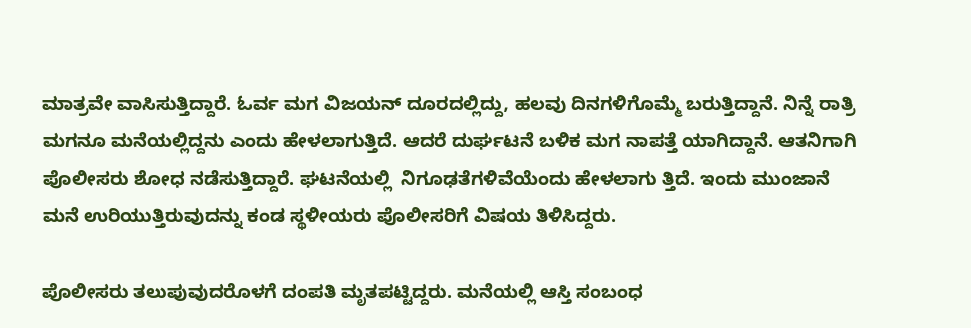ಮಾತ್ರವೇ ವಾಸಿಸುತ್ತಿದ್ದಾರೆ. ಓರ್ವ ಮಗ ವಿಜಯನ್ ದೂರದಲ್ಲಿದ್ದು, ಹಲವು ದಿನಗಳಿಗೊಮ್ಮೆ ಬರುತ್ತಿದ್ದಾನೆ. ನಿನ್ನೆ ರಾತ್ರಿ ಮಗನೂ ಮನೆಯಲ್ಲಿದ್ದನು ಎಂದು ಹೇಳಲಾಗುತ್ತಿದೆ. ಆದರೆ ದುರ್ಘಟನೆ ಬಳಿಕ ಮಗ ನಾಪತ್ತೆ ಯಾಗಿದ್ದಾನೆ. ಆತನಿಗಾಗಿ ಪೊಲೀಸರು ಶೋಧ ನಡೆಸುತ್ತಿದ್ದಾರೆ. ಘಟನೆಯಲ್ಲಿ  ನಿಗೂಢತೆಗಳಿವೆಯೆಂದು ಹೇಳಲಾಗು ತ್ತಿದೆ. ಇಂದು ಮುಂಜಾನೆ ಮನೆ ಉರಿಯುತ್ತಿರುವುದನ್ನು ಕಂಡ ಸ್ಥಳೀಯರು ಪೊಲೀಸರಿಗೆ ವಿಷಯ ತಿಳಿಸಿದ್ದರು.

ಪೊಲೀಸರು ತಲುಪುವುದರೊಳಗೆ ದಂಪತಿ ಮೃತಪಟ್ಟಿದ್ದರು. ಮನೆಯಲ್ಲಿ ಆಸ್ತಿ ಸಂಬಂಧ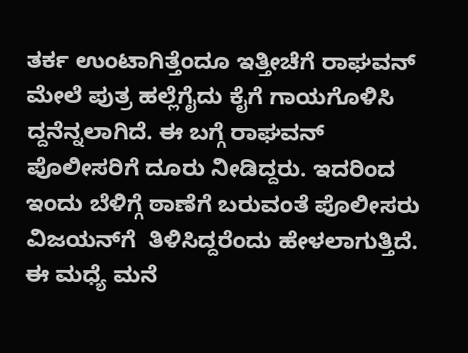ತರ್ಕ ಉಂಟಾಗಿತ್ತೆಂದೂ ಇತ್ತೀಚೆಗೆ ರಾಘವನ್ ಮೇಲೆ ಪುತ್ರ ಹಲ್ಲೆಗೈದು ಕೈಗೆ ಗಾಯಗೊಳಿಸಿ ದ್ದನೆನ್ನಲಾಗಿದೆ. ಈ ಬಗ್ಗೆ ರಾಘವನ್ ಪೊಲೀಸರಿಗೆ ದೂರು ನೀಡಿದ್ದರು. ಇದರಿಂದ ಇಂದು ಬೆಳಿಗ್ಗೆ ಠಾಣೆಗೆ ಬರುವಂತೆ ಪೊಲೀಸರು ವಿಜಯನ್‌ಗೆ  ತಿಳಿಸಿದ್ದರೆಂದು ಹೇಳಲಾಗುತ್ತಿದೆ. ಈ ಮಧ್ಯೆ ಮನೆ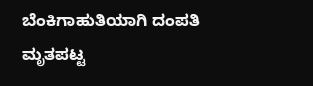ಬೆಂಕಿಗಾಹುತಿಯಾಗಿ ದಂಪತಿ ಮೃತಪಟ್ಟ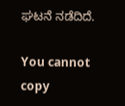ಘಟನೆ ನಡೆದಿದೆ.

You cannot copy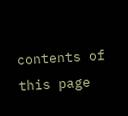contents of this page